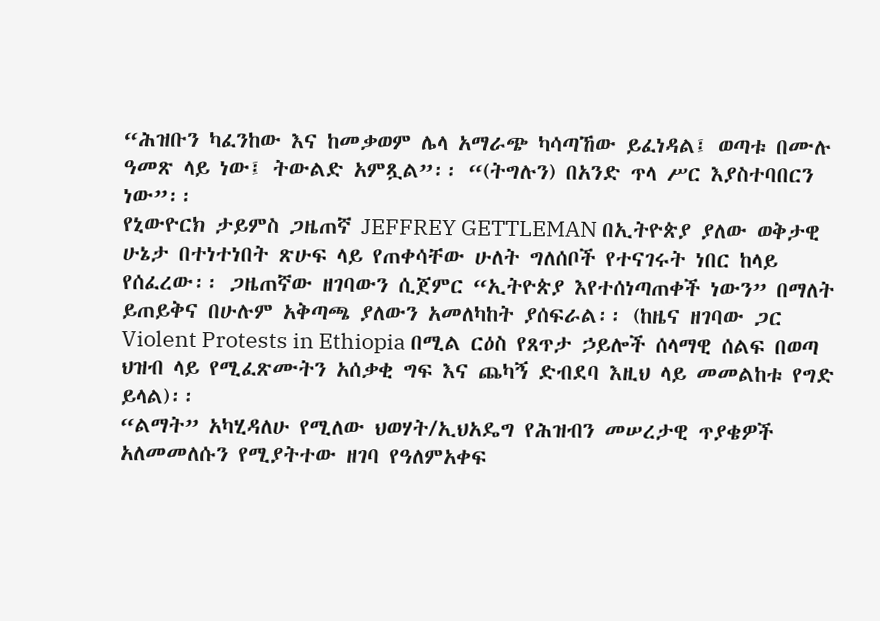“ሕዝቡን ካፈንከው እና ከመቃወም ሌላ አማራጭ ካሳጣኸው ይፈነዳል፤ ወጣቱ በሙሉ ዓመጽ ላይ ነው፤ ትውልድ አምጿል”፡፡ “(ትግሉን) በአንድ ጥላ ሥር እያስተባበርን ነው”፡፡
የኒውዮርክ ታይምስ ጋዜጠኛ JEFFREY GETTLEMAN በኢትዮጵያ ያለው ወቅታዊ ሁኔታ በተነተነበት ጽሁፍ ላይ የጠቀሳቸው ሁለት ግለሰቦች የተናገሩት ነበር ከላይ የሰፈረው፡፡ ጋዜጠኛው ዘገባውን ሲጀምር “ኢትዮጵያ እየተሰነጣጠቀች ነውን” በማለት ይጠይቅና በሁሉም አቅጣጫ ያለውን አመለካከት ያሰፍራል፡፡ (ከዜና ዘገባው ጋር Violent Protests in Ethiopia በሚል ርዕስ የጸጥታ ኃይሎች ሰላማዊ ሰልፍ በወጣ ህዝብ ላይ የሚፈጽሙትን አሰቃቂ ግፍ እና ጨካኝ ድብደባ እዚህ ላይ መመልከቱ የግድ ይላል)፡፡
“ልማት” አካሂዳለሁ የሚለው ህወሃት/ኢህአዴግ የሕዝብን መሠረታዊ ጥያቄዎች አለመመለሱን የሚያትተው ዘገባ የዓለምአቀፍ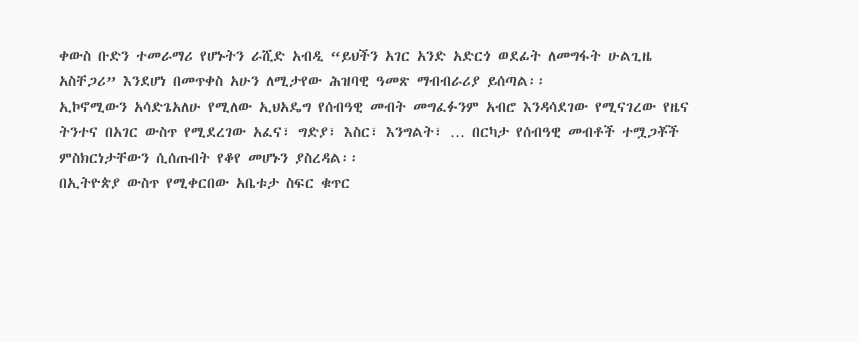ቀውስ ቡድን ተመራማሪ የሆኑትን ራሺድ አብዲ “ይህችን አገር አንድ አድርጎ ወደፊት ለመግፋት ሁልጊዜ አስቸጋሪ” እንደሆነ በመጥቀስ አሁን ለሚታየው ሕዝባዊ ዓመጽ ማብብራሪያ ይሰጣል፡፡
ኢኮኖሚውን አሳድጌአለሁ የሚለው ኢህአዴግ የሰብዓዊ መብት መግፈፉንም አብሮ እንዳሳደገው የሚናገረው የዜና ትንተና በአገር ውስጥ የሚደረገው አፈና፣ ግድያ፣ እስር፣ እንግልት፣ … በርካታ የሰብዓዊ መብቶች ተሟጋቾች ምስክርነታቸውን ሲሰጡበት የቆየ መሆኑን ያስረዳል፡፡
በኢትዮጵያ ውስጥ የሚቀርበው አቤቱታ ስፍር ቁጥር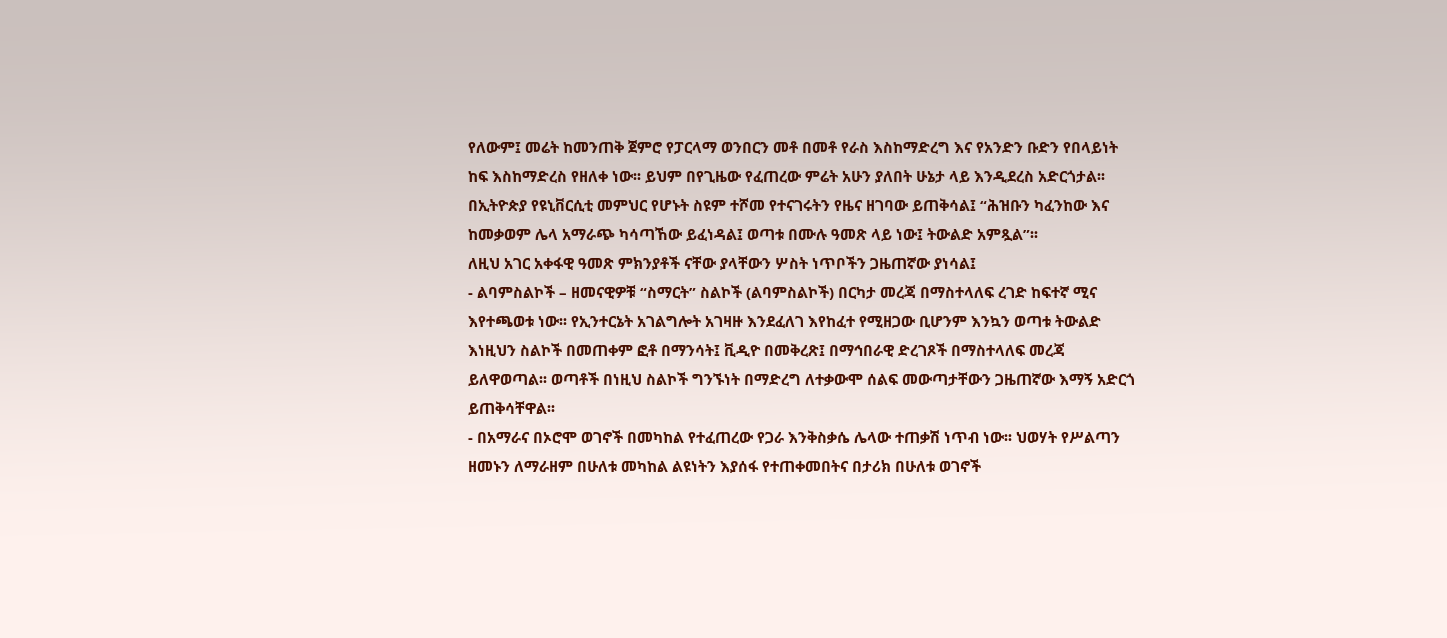የለውም፤ መሬት ከመንጠቅ ጀምሮ የፓርላማ ወንበርን መቶ በመቶ የራስ እስከማድረግ እና የአንድን ቡድን የበላይነት ከፍ እስከማድረስ የዘለቀ ነው፡፡ ይህም በየጊዜው የፈጠረው ምሬት አሁን ያለበት ሁኔታ ላይ እንዲደረስ አድርጎታል፡፡
በኢትዮጵያ የዩኒቨርሲቲ መምህር የሆኑት ስዩም ተሾመ የተናገሩትን የዜና ዘገባው ይጠቅሳል፤ “ሕዝቡን ካፈንከው እና ከመቃወም ሌላ አማራጭ ካሳጣኸው ይፈነዳል፤ ወጣቱ በሙሉ ዓመጽ ላይ ነው፤ ትውልድ አምጿል”፡፡
ለዚህ አገር አቀፋዊ ዓመጽ ምክንያቶች ናቸው ያላቸውን ሦስት ነጥቦችን ጋዜጠኛው ያነሳል፤
- ልባምስልኮች – ዘመናዊዎቹ “ስማርት” ስልኮች (ልባምስልኮች) በርካታ መረጃ በማስተላለፍ ረገድ ከፍተኛ ሚና እየተጫወቱ ነው፡፡ የኢንተርኔት አገልግሎት አገዛዙ እንደፈለገ እየከፈተ የሚዘጋው ቢሆንም እንኳን ወጣቱ ትውልድ እነዚህን ስልኮች በመጠቀም ፎቶ በማንሳት፤ ቪዲዮ በመቅረጽ፤ በማኅበራዊ ድረገጾች በማስተላለፍ መረጃ ይለዋወጣል፡፡ ወጣቶች በነዚህ ስልኮች ግንኙነት በማድረግ ለተቃውሞ ሰልፍ መውጣታቸውን ጋዜጠኛው እማኝ አድርጎ ይጠቅሳቸዋል፡፡
- በአማራና በኦሮሞ ወገኖች በመካከል የተፈጠረው የጋራ እንቅስቃሴ ሌላው ተጠቃሽ ነጥብ ነው፡፡ ህወሃት የሥልጣን ዘመኑን ለማራዘም በሁለቱ መካከል ልዩነትን እያሰፋ የተጠቀመበትና በታሪክ በሁለቱ ወገኖች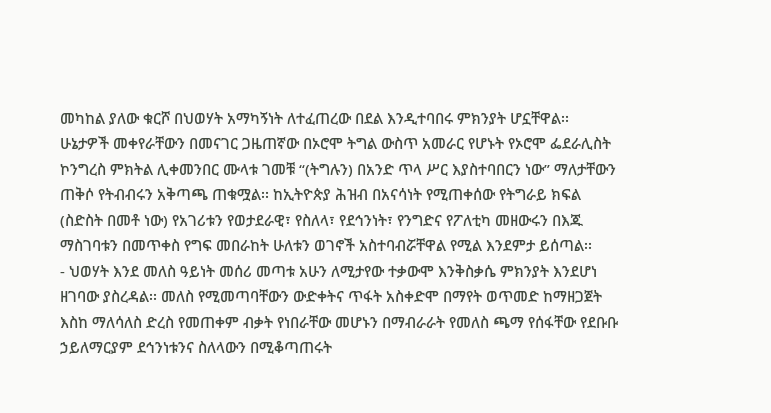መካከል ያለው ቁርሾ በህወሃት አማካኝነት ለተፈጠረው በደል እንዲተባበሩ ምክንያት ሆኗቸዋል፡፡ ሁኔታዎች መቀየራቸውን በመናገር ጋዜጠኛው በኦሮሞ ትግል ውስጥ አመራር የሆኑት የኦሮሞ ፌደራሊስት ኮንግረስ ምክትል ሊቀመንበር ሙላቱ ገመቹ “(ትግሉን) በአንድ ጥላ ሥር እያስተባበርን ነው” ማለታቸውን ጠቅሶ የትብብሩን አቅጣጫ ጠቁሟል፡፡ ከኢትዮጵያ ሕዝብ በአናሳነት የሚጠቀሰው የትግራይ ክፍል (ስድስት በመቶ ነው) የአገሪቱን የወታደራዊ፣ የስለላ፣ የደኅንነት፣ የንግድና የፖለቲካ መዘውሩን በእጁ ማስገባቱን በመጥቀስ የግፍ መበራከት ሁለቱን ወገኖች አስተባብሯቸዋል የሚል እንደምታ ይሰጣል፡፡
- ህወሃት እንደ መለስ ዓይነት መሰሪ መጣቱ አሁን ለሚታየው ተቃውሞ እንቅስቃሴ ምክንያት እንደሆነ ዘገባው ያስረዳል፡፡ መለስ የሚመጣባቸውን ውድቀትና ጥፋት አስቀድሞ በማየት ወጥመድ ከማዘጋጀት እስከ ማለሳለስ ድረስ የመጠቀም ብቃት የነበራቸው መሆኑን በማብራራት የመለስ ጫማ የሰፋቸው የደቡቡ ኃይለማርያም ደኅንነቱንና ስለላውን በሚቆጣጠሩት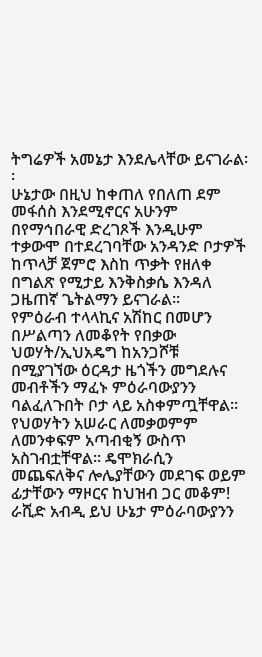ትግሬዎች አመኔታ እንደሌላቸው ይናገራል፡፡
ሁኔታው በዚህ ከቀጠለ የበለጠ ደም መፋሰስ እንደሚኖርና አሁንም በየማኅበራዊ ድረገጾች እንዲሁም ተቃውሞ በተደረገባቸው አንዳንድ ቦታዎች ከጥላቻ ጀምሮ እስከ ጥቃት የዘለቀ በግልጽ የሚታይ እንቅስቃሴ እንዳለ ጋዜጠኛ ጌትልማን ይናገራል፡፡
የምዕራብ ተላላኪና አሽከር በመሆን በሥልጣን ለመቆየት የበቃው ህወሃት/ኢህአዴግ ከአንጋሾቹ በሚያገኘው ዕርዳታ ዜጎችን መግደሉና መብቶችን ማፈኑ ምዕራባውያንን ባልፈለጉበት ቦታ ላይ አስቀምጧቸዋል፡፡ የህወሃትን አሠራር ለመቃወምም ለመንቀፍም አጣብቂኝ ውስጥ አስገብቷቸዋል፡፡ ዴሞክራሲን መጨፍለቅና ሎሌያቸውን መደገፍ ወይም ፊታቸውን ማዞርና ከህዝብ ጋር መቆም!
ራሺድ አብዲ ይህ ሁኔታ ምዕራባውያንን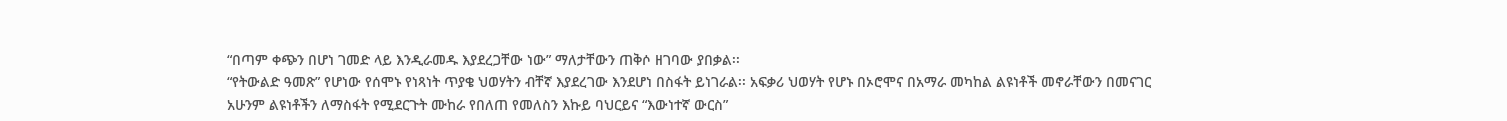“በጣም ቀጭን በሆነ ገመድ ላይ እንዲራመዱ እያደረጋቸው ነው” ማለታቸውን ጠቅሶ ዘገባው ያበቃል፡፡
“የትውልድ ዓመጽ” የሆነው የሰሞኑ የነጻነት ጥያቄ ህወሃትን ብቸኛ እያደረገው እንደሆነ በስፋት ይነገራል፡፡ አፍቃሪ ህወሃት የሆኑ በኦሮሞና በአማራ መካከል ልዩነቶች መኖራቸውን በመናገር አሁንም ልዩነቶችን ለማስፋት የሚደርጉት ሙከራ የበለጠ የመለስን እኩይ ባህርይና “እውነተኛ ውርስ”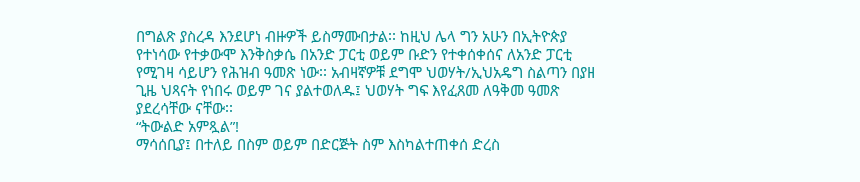በግልጽ ያስረዳ እንደሆነ ብዙዎች ይስማሙበታል፡፡ ከዚህ ሌላ ግን አሁን በኢትዮጵያ የተነሳው የተቃውሞ እንቅስቃሴ በአንድ ፓርቲ ወይም ቡድን የተቀሰቀሰና ለአንድ ፓርቲ የሚገዛ ሳይሆን የሕዝብ ዓመጽ ነው፡፡ አብዛኛዎቹ ደግሞ ህወሃት/ኢህአዴግ ስልጣን በያዘ ጊዜ ህጻናት የነበሩ ወይም ገና ያልተወለዱ፤ ህወሃት ግፍ እየፈጸመ ለዓቅመ ዓመጽ ያደረሳቸው ናቸው፡፡
“ትውልድ አምጿል”!
ማሳሰቢያ፤ በተለይ በስም ወይም በድርጅት ስም እስካልተጠቀሰ ድረስ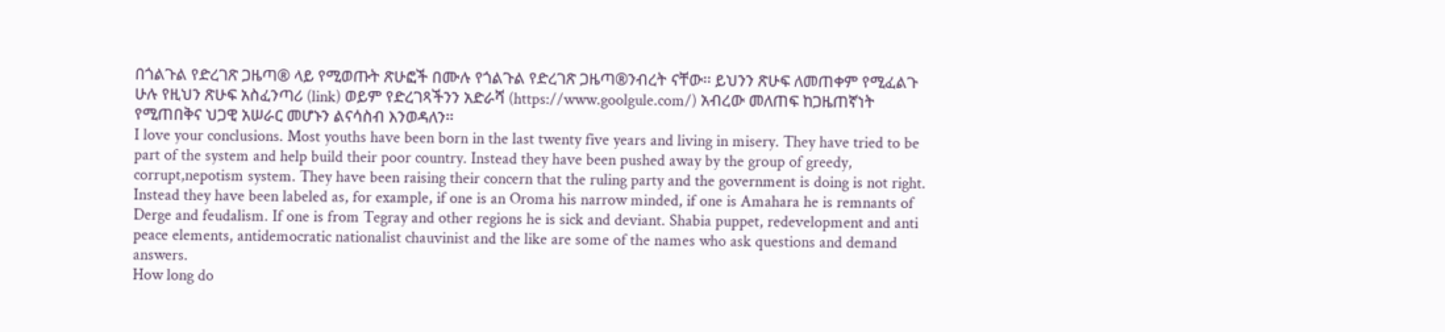በጎልጉል የድረገጽ ጋዜጣ® ላይ የሚወጡት ጽሁፎች በሙሉ የጎልጉል የድረገጽ ጋዜጣ®ንብረት ናቸው፡፡ ይህንን ጽሁፍ ለመጠቀም የሚፈልጉ ሁሉ የዚህን ጽሁፍ አስፈንጣሪ (link) ወይም የድረገጻችንን አድራሻ (https://www.goolgule.com/) አብረው መለጠፍ ከጋዜጠኛነት የሚጠበቅና ህጋዊ አሠራር መሆኑን ልናሳስብ እንወዳለን፡፡
I love your conclusions. Most youths have been born in the last twenty five years and living in misery. They have tried to be part of the system and help build their poor country. Instead they have been pushed away by the group of greedy, corrupt,nepotism system. They have been raising their concern that the ruling party and the government is doing is not right. Instead they have been labeled as, for example, if one is an Oroma his narrow minded, if one is Amahara he is remnants of Derge and feudalism. If one is from Tegray and other regions he is sick and deviant. Shabia puppet, redevelopment and anti peace elements, antidemocratic nationalist chauvinist and the like are some of the names who ask questions and demand answers.
How long do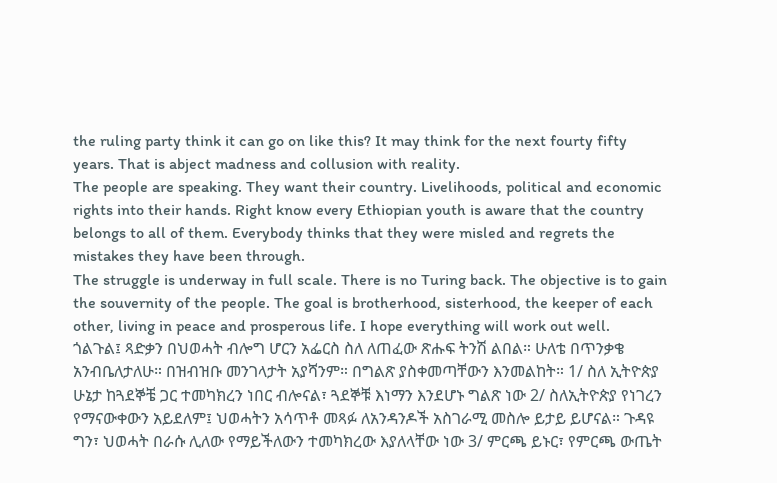the ruling party think it can go on like this? It may think for the next fourty fifty years. That is abject madness and collusion with reality.
The people are speaking. They want their country. Livelihoods, political and economic rights into their hands. Right know every Ethiopian youth is aware that the country belongs to all of them. Everybody thinks that they were misled and regrets the mistakes they have been through.
The struggle is underway in full scale. There is no Turing back. The objective is to gain the souvernity of the people. The goal is brotherhood, sisterhood, the keeper of each other, living in peace and prosperous life. I hope everything will work out well.
ጎልጉል፤ ጻድቃን በህወሓት ብሎግ ሆርን አፌርስ ስለ ለጠፈው ጽሑፍ ትንሽ ልበል። ሁለቴ በጥንቃቄ አንብቤለታለሁ። በዝብዝቡ መንገላታት አያሻንም። በግልጽ ያስቀመጣቸውን እንመልከት። 1/ ስለ ኢትዮጵያ ሁኔታ ከጓደኞቼ ጋር ተመካክረን ነበር ብሎናል፣ ጓደኞቹ እነማን እንደሆኑ ግልጽ ነው 2/ ስለኢትዮጵያ የነገረን የማናውቀውን አይደለም፤ ህወሓትን አሳጥቶ መጻፉ ለአንዳንዶች አስገራሚ መስሎ ይታይ ይሆናል። ጉዳዩ ግን፣ ህወሓት በራሱ ሊለው የማይችለውን ተመካክረው እያለላቸው ነው 3/ ምርጫ ይኑር፣ የምርጫ ውጤት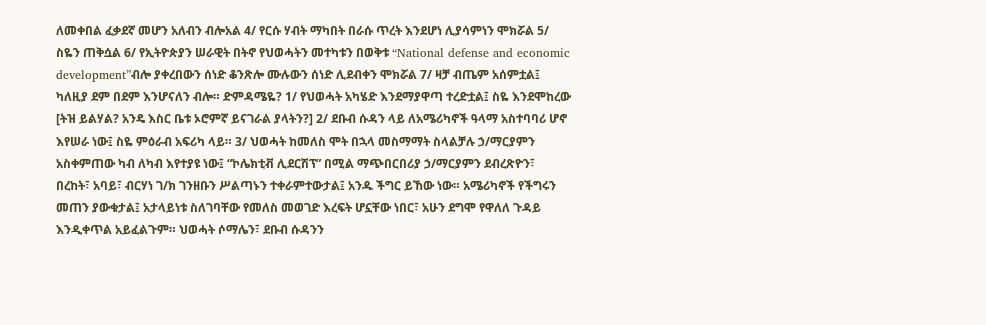ለመቀበል ፈቃደኛ መሆን አለብን ብሎአል 4/ የርሱ ሃብት ማካበት በራሱ ጥረት እንደሆነ ሊያሳምነን ሞክሯል 5/ ስዬን ጠቅሷል 6/ የኢትዮጵያን ሠራዊት በትኖ የህወሓትን መተካቱን በወቅቱ “National defense and economic development”ብሎ ያቀረበውን ሰነድ ቆንጽሎ ሙሉውን ሰነድ ሊደብቀን ሞክሯል 7/ ዛቻ ብጤም አሰምቷል፤ ካለዚያ ደም በደም እንሆናለን ብሎ። ድምዳሜዬ? 1/ የህወሓት አካሄድ እንደማያዋጣ ተረድቷል፤ ስዬ እንደሞከረው [ትዝ ይልሃል? አንዴ እስር ቤቱ ኦሮምኛ ይናገራል ያላትን?] 2/ ደቡብ ሱዳን ላይ ለአሜሪካኖች ዓላማ አስተባባሪ ሆኖ እየሠራ ነው፤ ስዬ ምዕራብ አፍሪካ ላይ። 3/ ህወሓት ከመለስ ሞት በኋላ መስማማት ስላልቻሉ ኃ/ማርያምን አስቀምጠው ካብ ለካብ እየተያዩ ነው፤ “ኮሌክቲቭ ሊደርሽፕ” በሚል ማጭበርበሪያ ኃ/ማርያምን ደብረጽዮን፣ በረከት፣ አባይ፣ ብርሃነ ገ/ክ ገንዘቡን ሥልጣኑን ተቀራምተውታል፤ አንዱ ችግር ይኸው ነው። አሜሪካኖች የችግሩን መጠን ያውቁታል፤ አታላይነቱ ስለገባቸው የመለስ መወገድ እረፍት ሆኗቸው ነበር፣ አሁን ደግሞ የዋለለ ጉዳይ እንዲቀጥል አይፈልጉም። ህወሓት ሶማሌን፣ ደቡብ ሱዳንን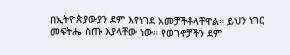በኢትዮጵያውያን ደም እየነገደ አመቻችቶላቸዋል። ይህን ነገር መፍትሔ ስጡ እያላቸው ነው። የወገኖቻችን ደም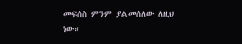መፍሰስ ምንም ያልመሰለው ለዚህ ነው።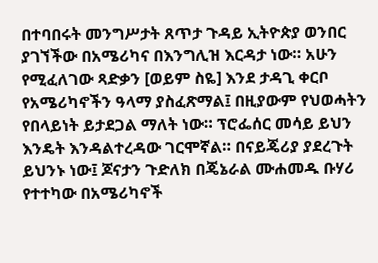በተባበሩት መንግሥታት ጸጥታ ጉዳይ ኢትዮጵያ ወንበር ያገኘችው በአሜሪካና በእንግሊዝ እርዳታ ነው። አሁን የሚፈለገው ጻድቃን [ወይም ስዬ] እንደ ታዳጊ ቀርቦ የአሜሪካኖችን ዓላማ ያስፈጽማል፤ በዚያውም የህወሓትን የበላይነት ይታደጋል ማለት ነው። ፕሮፌሰር መሳይ ይህን እንዴት እንዳልተረዳው ገርሞኛል። በናይጄሪያ ያደረጉት ይህንኑ ነው፤ ጆናታን ጉድለክ በጄኔራል ሙሐመዱ ቡሃሪ የተተካው በአሜሪካኖች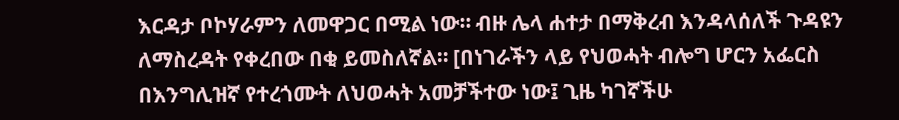እርዳታ ቦኮሃራምን ለመዋጋር በሚል ነው። ብዙ ሌላ ሐተታ በማቅረብ እንዳላሰለች ጉዳዩን ለማስረዳት የቀረበው በቂ ይመስለኛል። [በነገራችን ላይ የህወሓት ብሎግ ሆርን አፌርስ በእንግሊዝኛ የተረጎሙት ለህወሓት አመቻችተው ነው፤ ጊዜ ካገኛችሁ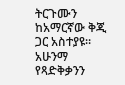ትርጉሙን ከአማርኛው ቅጂ ጋር አስተያዩ። አሁንማ የጻድቅቃንን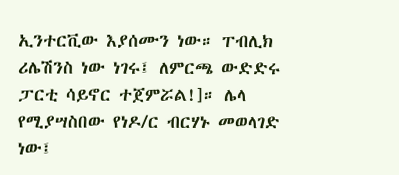ኢንተርቪው እያሰሙን ነው። ፐብሊክ ሪሌሽንስ ነው ነገሩ፤ ለምርጫ ውድድሩ ፓርቲ ሳይኖር ተጀምሯል!]። ሌላ የሚያሣስበው የነዶ/ር ብርሃኑ መወላገድ ነው፤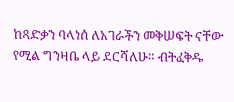ከጻድቃን ባላነሰ ለአገራችን መቅሠፍት ናቸው የሚል ግንዛቤ ላይ ደርሻለሁ። ብትፈቅዱ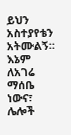ይህን አስተያየቴን አትሙልኝ። እኔም ለአገሬ ማሰቤ ነውና፣ ሌሎች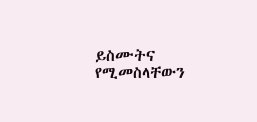ይስሙትና የሚመስላቸውን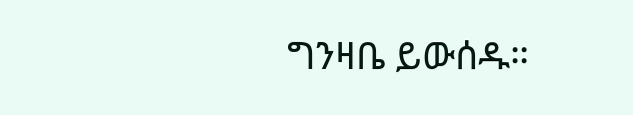ግንዛቤ ይውሰዱ።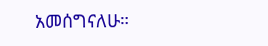አመሰግናለሁ።